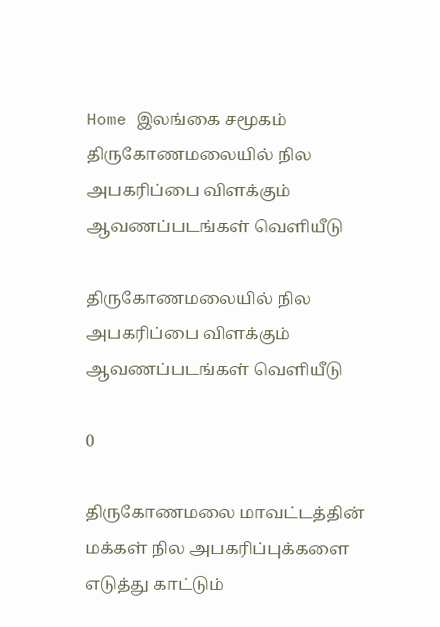Home இலங்கை சமூகம் திருகோணமலையில் நில அபகரிப்பை விளக்கும் ஆவணப்படங்கள் வெளியீடு

திருகோணமலையில் நில அபகரிப்பை விளக்கும் ஆவணப்படங்கள் வெளியீடு

0

திருகோணமலை மாவட்டத்தின் மக்கள் நில அபகரிப்புக்களை எடுத்து காட்டும்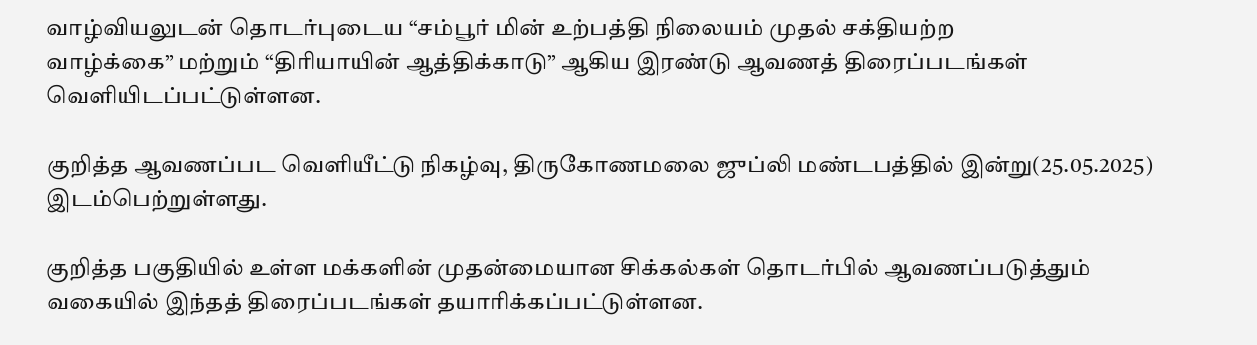வாழ்வியலுடன் தொடர்புடைய “சம்பூர் மின் உற்பத்தி நிலையம் முதல் சக்தியற்ற
வாழ்க்கை” மற்றும் “திரியாயின் ஆத்திக்காடு” ஆகிய இரண்டு ஆவணத் திரைப்படங்கள் வெளியிடப்பட்டுள்ளன.

குறித்த ஆவணப்பட வெளியீட்டு நிகழ்வு, திருகோணமலை ஜுப்லி மண்டபத்தில் இன்று(25.05.2025) இடம்பெற்றுள்ளது.

குறித்த பகுதியில் உள்ள மக்களின் முதன்மையான சிக்கல்கள் தொடர்பில் ஆவணப்படுத்தும் வகையில் இந்தத் திரைப்படங்கள் தயாரிக்கப்பட்டுள்ளன.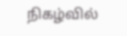நிகழ்வில்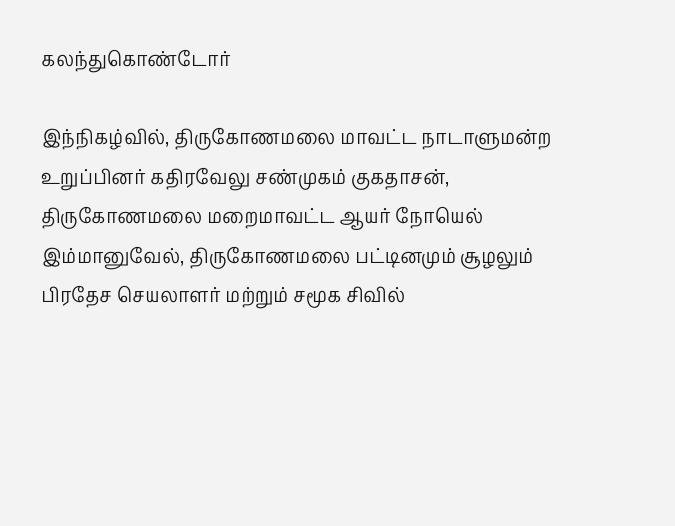கலந்துகொண்டோர்

இந்நிகழ்வில், திருகோணமலை மாவட்ட நாடாளுமன்ற உறுப்பினர் கதிரவேலு சண்முகம் குகதாசன்,
திருகோணமலை மறைமாவட்ட ஆயர் நோயெல் இம்மானுவேல், திருகோணமலை பட்டினமும் சூழலும்
பிரதேச செயலாளர் மற்றும் சமூக சிவில்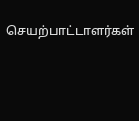செயற்பாட்டாளர்கள்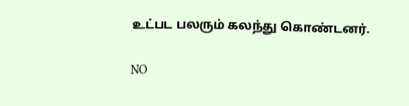உட்பட பலரும் கலந்து கொண்டனர்.

NO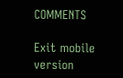COMMENTS

Exit mobile version